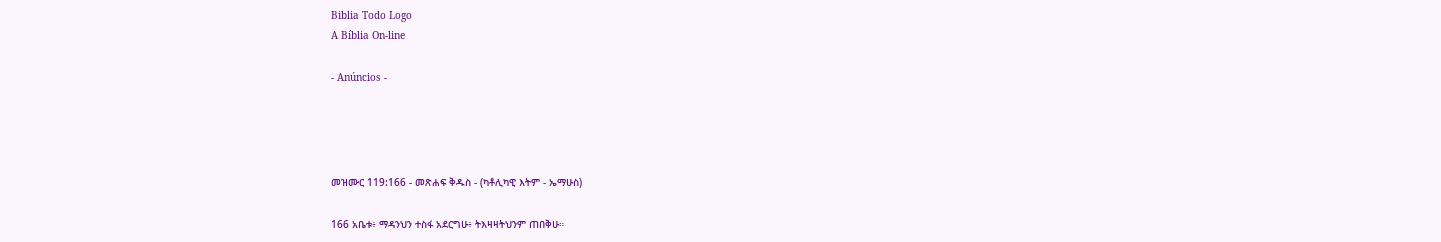Biblia Todo Logo
A Bíblia On-line

- Anúncios -




መዝሙር 119:166 - መጽሐፍ ቅዱስ - (ካቶሊካዊ እትም - ኤማሁስ)

166 አቤቱ፥ ማዳንህን ተስፋ አደርግሁ፥ ትእዛዛትህንም ጠበቅሁ።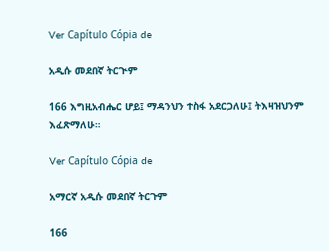Ver Capítulo Cópia de

አዲሱ መደበኛ ትርጒም

166 እግዚአብሔር ሆይ፤ ማዳንህን ተስፋ አደርጋለሁ፤ ትእዛዝህንም እፈጽማለሁ።

Ver Capítulo Cópia de

አማርኛ አዲሱ መደበኛ ትርጉም

166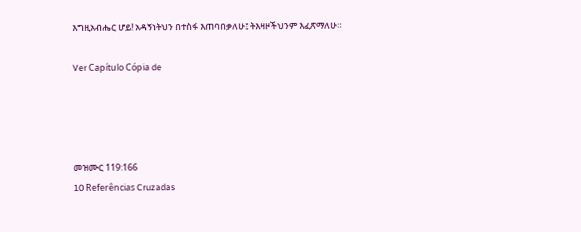እግዚአብሔር ሆይ! አዳኝነትህን በተስፋ እጠባበቃለሁ፤ ትእዛዞችህንም እፈጽማለሁ።

Ver Capítulo Cópia de




መዝሙር 119:166
10 Referências Cruzadas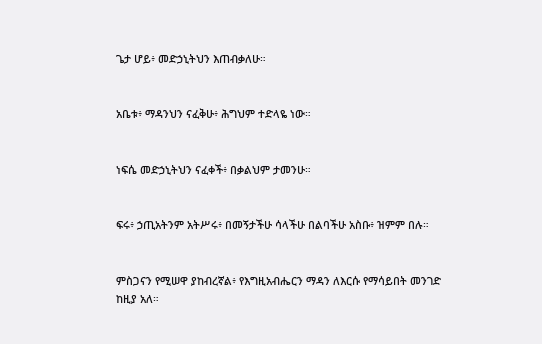ጌታ ሆይ፥ መድኃኒትህን እጠብቃለሁ።


አቤቱ፥ ማዳንህን ናፈቅሁ፥ ሕግህም ተድላዬ ነው።


ነፍሴ መድኃኒትህን ናፈቀች፥ በቃልህም ታመንሁ።


ፍሩ፥ ኃጢአትንም አትሥሩ፥ በመኝታችሁ ሳላችሁ በልባችሁ አስቡ፥ ዝምም በሉ።


ምስጋናን የሚሠዋ ያከብረኛል፥ የእግዚአብሔርን ማዳን ለእርሱ የማሳይበት መንገድ ከዚያ አለ።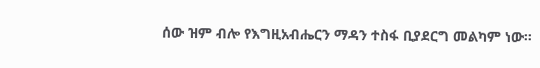ሰው ዝም ብሎ የእግዚአብሔርን ማዳን ተስፋ ቢያደርግ መልካም ነው።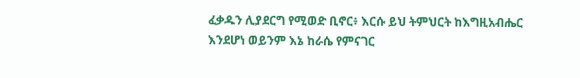ፈቃዱን ሊያደርግ የሚወድ ቢኖር፥ እርሱ ይህ ትምህርት ከእግዚአብሔር እንደሆነ ወይንም እኔ ከራሴ የምናገር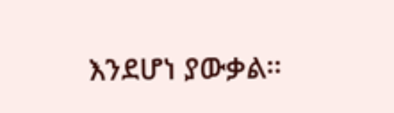እንደሆነ ያውቃል።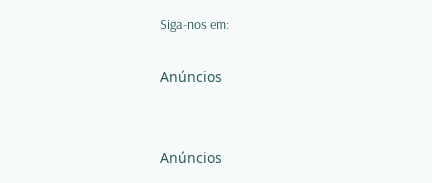Siga-nos em:

Anúncios


Anúncios